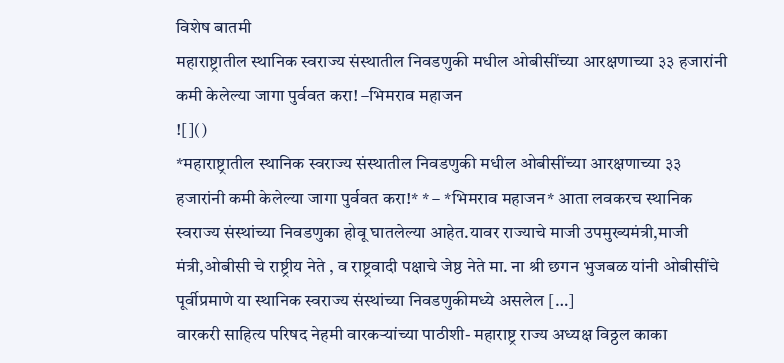विशेष बातमी
महाराष्ट्रातील स्थानिक स्वराज्य संस्थातील निवडणुकी मधील ओबीसींच्या आरक्षणाच्या ३३ हजारांनी कमी केलेल्या जागा पुर्ववत करा! –भिमराव महाजन
![]()
*महाराष्ट्रातील स्थानिक स्वराज्य संस्थातील निवडणुकी मधील ओबीसींच्या आरक्षणाच्या ३३ हजारांनी कमी केलेल्या जागा पुर्ववत करा!* * – *भिमराव महाजन* आता लवकरच स्थानिक स्वराज्य संस्थांच्या निवडणुका होवू घातलेल्या आहेत.यावर राज्याचे माजी उपमुख्यमंत्री,माजी मंत्री,ओबीसी चे राष्ट्रीय नेते , व राष्ट्रवादी पक्षाचे जेष्ठ नेते मा. ना श्री छगन भुजबळ यांनी ओबीसींचे पूर्वीप्रमाणे या स्थानिक स्वराज्य संस्थांच्या निवडणुकीमध्ये असलेल […]
वारकरी साहित्य परिषद नेहमी वारकऱ्यांच्या पाठीशी- महाराष्ट्र राज्य अध्यक्ष विठ्ठल काका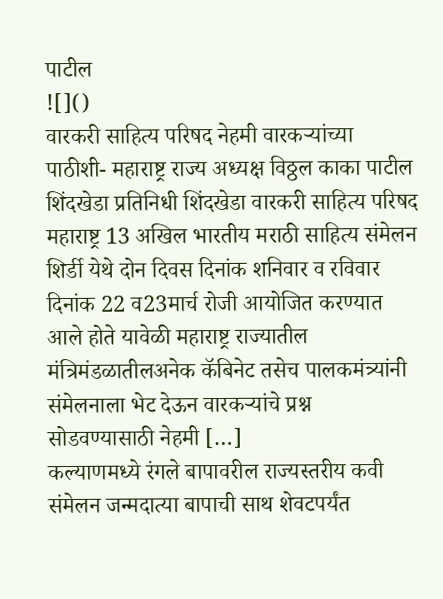पाटील
![]()
वारकरी साहित्य परिषद नेहमी वारकऱ्यांच्या पाठीशी- महाराष्ट्र राज्य अध्यक्ष विठ्ठल काका पाटील शिंदखेडा प्रतिनिधी शिंदखेडा वारकरी साहित्य परिषद महाराष्ट्र 13 अखिल भारतीय मराठी साहित्य संमेलन शिर्डी येथे दोन दिवस दिनांक शनिवार व रविवार दिनांक 22 व23मार्च रोजी आयोजित करण्यात आले होते यावेळी महाराष्ट्र राज्यातील मंत्रिमंडळातीलअनेक कॅबिनेट तसेच पालकमंत्र्यांनी संमेलनाला भेट देऊन वारकऱ्यांचे प्रश्न सोडवण्यासाठी नेहमी […]
कल्याणमध्ये रंगले बापावरील राज्यस्तरीय कवी संमेलन जन्मदात्या बापाची साथ शेवटपर्यंत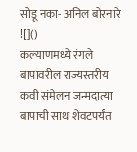सोडू नका- अनिल बोरनारे
![]()
कल्याणमध्ये रंगले बापावरील राज्यस्तरीय कवी संमेलन जन्मदात्या बापाची साथ शेवटपर्यंत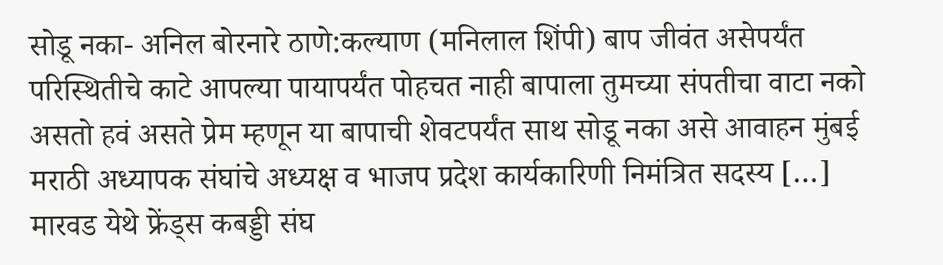सोडू नका- अनिल बोरनारे ठाणे:कल्याण (मनिलाल शिंपी) बाप जीवंत असेपर्यंत परिस्थितीचे काटे आपल्या पायापर्यंत पोहचत नाही बापाला तुमच्या संपतीचा वाटा नको असतो हवं असते प्रेम म्हणून या बापाची शेवटपर्यंत साथ सोडू नका असे आवाहन मुंबई मराठी अध्यापक संघांचे अध्यक्ष व भाजप प्रदेश कार्यकारिणी निमंत्रित सदस्य […]
मारवड येथे फ्रेंड्स कबड्डी संघ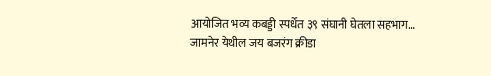आयोजित भव्य कबड्डी स्पर्धेत ३९ संघानी घेतला सहभाग… जामनेर येथील जय बजरंग क्रीडा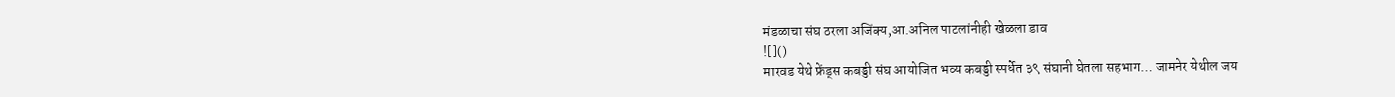मंडळाचा संघ ठरला अजिंक्य,आ.अनिल पाटलांनीही खेळला डाव
![]()
मारवड येथे फ्रेंड्स कबड्डी संघ आयोजित भव्य कबड्डी स्पर्धेत ३९ संघानी घेतला सहभाग… जामनेर येथील जय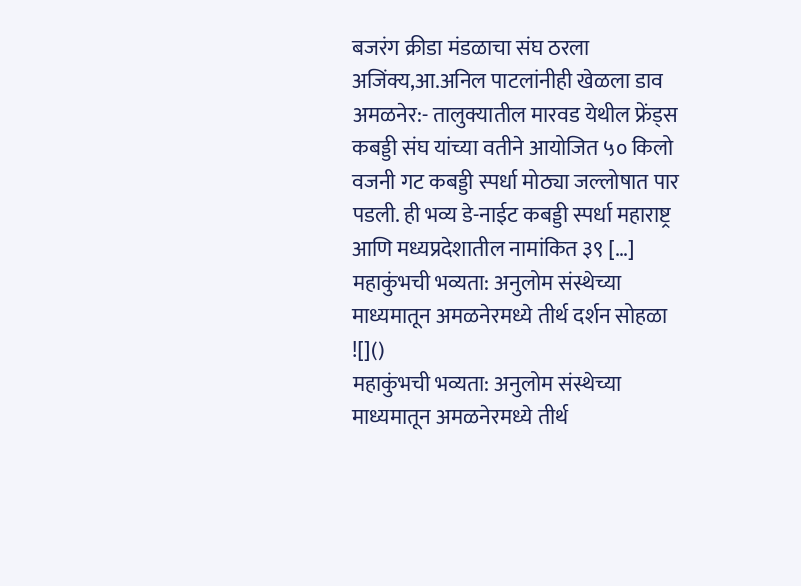बजरंग क्रीडा मंडळाचा संघ ठरला अजिंक्य,आ.अनिल पाटलांनीही खेळला डाव अमळनेर:- तालुक्यातील मारवड येथील फ्रेंड्स कबड्डी संघ यांच्या वतीने आयोजित ५० किलो वजनी गट कबड्डी स्पर्धा मोठ्या जल्लोषात पार पडली. ही भव्य डे-नाईट कबड्डी स्पर्धा महाराष्ट्र आणि मध्यप्रदेशातील नामांकित ३९ […]
महाकुंभची भव्यता: अनुलोम संस्थेच्या माध्यमातून अमळनेरमध्ये तीर्थ दर्शन सोहळा
![]()
महाकुंभची भव्यता: अनुलोम संस्थेच्या माध्यमातून अमळनेरमध्ये तीर्थ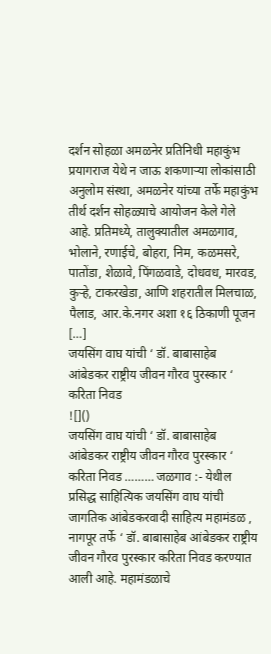दर्शन सोहळा अमळनेर प्रतिनिधी महाकुंभ प्रयागराज येथे न जाऊ शकणाऱ्या लोकांसाठी अनुलोम संस्था, अमळनेर यांच्या तर्फे महाकुंभ तीर्थ दर्शन सोहळ्याचे आयोजन केले गेले आहे. प्रतिमध्ये, तालुक्यातील अमळगाव, भोलाने, रणाईचे, बोहरा, निम, कळमसरे, पातोंडा, शेळावे, पिंगळवाडे, दोधवध, मारवड, कुऱ्हे, टाकरखेडा, आणि शहरातील मिलचाळ, पैलाड, आर.के.नगर अशा १६ ठिकाणी पूजन […]
जयसिंग वाघ यांची ‘ डॉ. बाबासाहेब आंबेडकर राष्ट्रीय जीवन गौरव पुरस्कार ‘ करिता निवड
![]()
जयसिंग वाघ यांची ‘ डॉ. बाबासाहेब आंबेडकर राष्ट्रीय जीवन गौरव पुरस्कार ‘ करिता निवड ……… जळगाव :- येथील प्रसिद्ध साहित्यिक जयसिंग वाघ यांची जागतिक आंबेडकरवादी साहित्य महामंडळ , नागपूर तर्फे ‘ डॉ. बाबासाहेब आंबेडकर राष्ट्रीय जीवन गौरव पुरस्कार करिता निवड करण्यात आली आहे. महामंडळाचे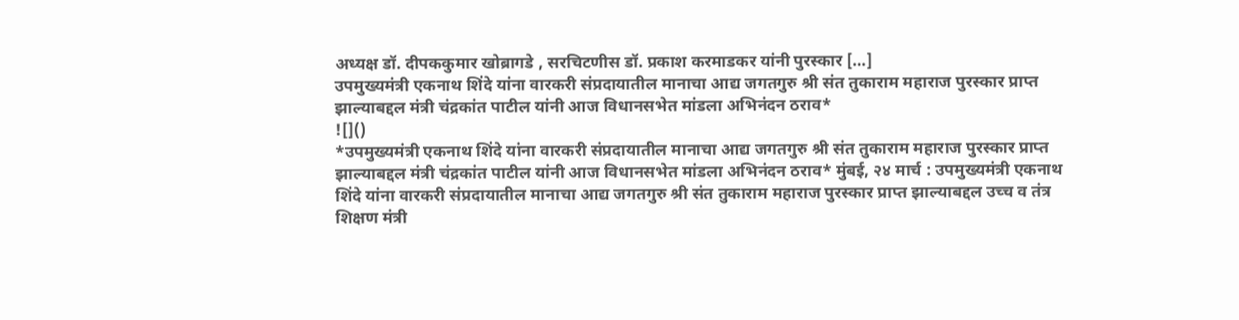अध्यक्ष डॉ. दीपककुमार खोब्रागडे , सरचिटणीस डॉ. प्रकाश करमाडकर यांनी पुरस्कार […]
उपमुख्यमंत्री एकनाथ शिंदे यांना वारकरी संप्रदायातील मानाचा आद्य जगतगुरु श्री संत तुकाराम महाराज पुरस्कार प्राप्त झाल्याबद्दल मंत्री चंद्रकांत पाटील यांनी आज विधानसभेत मांडला अभिनंदन ठराव*
![]()
*उपमुख्यमंत्री एकनाथ शिंदे यांना वारकरी संप्रदायातील मानाचा आद्य जगतगुरु श्री संत तुकाराम महाराज पुरस्कार प्राप्त झाल्याबद्दल मंत्री चंद्रकांत पाटील यांनी आज विधानसभेत मांडला अभिनंदन ठराव* मुंबई, २४ मार्च : उपमुख्यमंत्री एकनाथ शिंदे यांना वारकरी संप्रदायातील मानाचा आद्य जगतगुरु श्री संत तुकाराम महाराज पुरस्कार प्राप्त झाल्याबद्दल उच्च व तंत्र शिक्षण मंत्री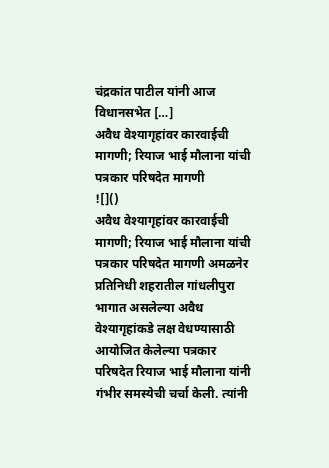चंद्रकांत पाटील यांनी आज विधानसभेत […]
अवैध वेश्यागृहांवर कारवाईची मागणी; रियाज भाई मौलाना यांची पत्रकार परिषदेत मागणी
![]()
अवैध वेश्यागृहांवर कारवाईची मागणी; रियाज भाई मौलाना यांची पत्रकार परिषदेत मागणी अमळनेर प्रतिनिधी शहरातील गांधलीपुरा भागात असलेल्या अवैध वेश्यागृहांकडे लक्ष वेधण्यासाठी आयोजित केलेल्या पत्रकार परिषदेत रियाज भाई मौलाना यांनी गंभीर समस्येची चर्चा केली. त्यांनी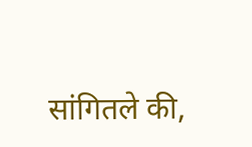सांगितले की,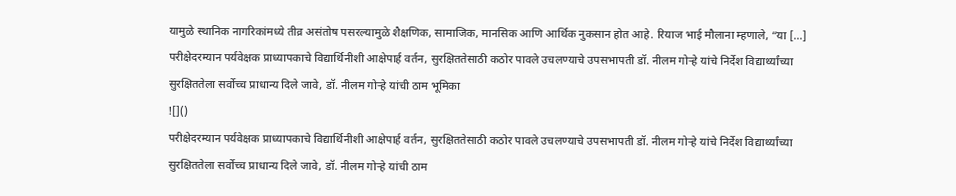यामुळे स्थानिक नागरिकांमध्ये तीव्र असंतोष पसरल्यामुळे शैक्षणिक, सामाजिक, मानसिक आणि आर्थिक नुकसान होत आहे. रियाज भाई मौलाना म्हणाले, “या […]
परीक्षेदरम्यान पर्यवेक्षक प्राध्यापकाचे विद्यार्थिनीशी आक्षेपार्ह वर्तन, सुरक्षिततेसाठी कठोर पावले उचलण्याचे उपसभापती डॉ. नीलम गोऱ्हे यांचे निर्देश विद्यार्थ्यांच्या सुरक्षिततेला सर्वोच्च प्राधान्य दिले जावे, डॉ. नीलम गोऱ्हे यांची ठाम भूमिका
![]()
परीक्षेदरम्यान पर्यवेक्षक प्राध्यापकाचे विद्यार्थिनीशी आक्षेपार्ह वर्तन, सुरक्षिततेसाठी कठोर पावले उचलण्याचे उपसभापती डॉ. नीलम गोऱ्हे यांचे निर्देश विद्यार्थ्यांच्या सुरक्षिततेला सर्वोच्च प्राधान्य दिले जावे, डॉ. नीलम गोऱ्हे यांची ठाम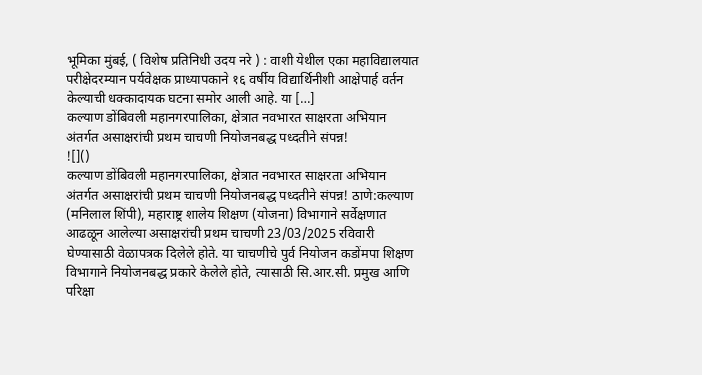भूमिका मुंबई, ( विशेष प्रतिनिधी उदय नरे ) : वाशी येथील एका महाविद्यालयात परीक्षेदरम्यान पर्यवेक्षक प्राध्यापकाने १६ वर्षीय विद्यार्थिनीशी आक्षेपार्ह वर्तन केल्याची धक्कादायक घटना समोर आली आहे. या […]
कल्याण डोंबिवली महानगरपालिका, क्षेत्रात नवभारत साक्षरता अभियान अंतर्गत असाक्षरांची प्रथम चाचणी नियोजनबद्ध पध्दतीने संपन्न!
![]()
कल्याण डोंबिवली महानगरपालिका, क्षेत्रात नवभारत साक्षरता अभियान अंतर्गत असाक्षरांची प्रथम चाचणी नियोजनबद्ध पध्दतीने संपन्न! ठाणे:कल्याण (मनिलाल शिंपी), महाराष्ट्र शालेय शिक्षण (योजना) विभागाने सर्वेक्षणात आढळून आलेल्या असाक्षरांची प्रथम चाचणी 23/03/2025 रविवारी घेण्यासाठी वेळापत्रक दिलेले होते. या चाचणीचे पुर्व नियोजन कडोंमपा शिक्षण विभागाने नियोजनबद्ध प्रकारे केलेले होते, त्यासाठी सि.आर.सी. प्रमुख आणि परिक्षा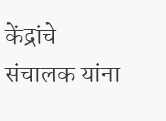केंद्रांचे संचालक यांना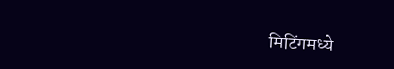मिटिंगमध्ये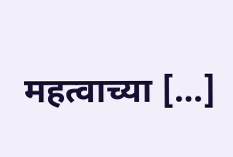महत्वाच्या […]